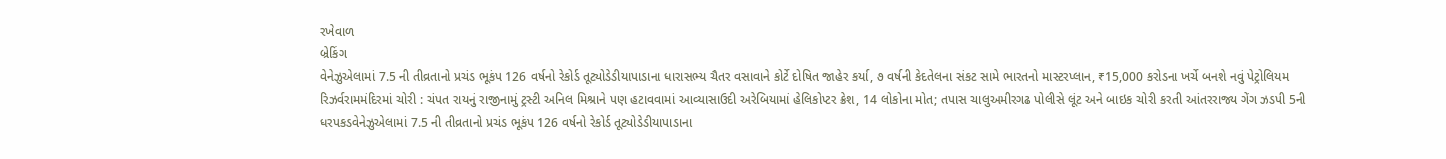રખેવાળ
બ્રેકિંગ
વેનેઝુએલામાં 7.5 ની તીવ્રતાનો પ્રચંડ ભૂકંપ 126 વર્ષનો રેકોર્ડ તૂટ્યોડેડીયાપાડાના ધારાસભ્ય ચૈતર વસાવાને કોર્ટે દોષિત જાહેર કર્યા, ૭ વર્ષની કેદતેલના સંકટ સામે ભારતનો માસ્ટરપ્લાન, ₹15,000 કરોડના ખર્ચે બનશે નવું પેટ્રોલિયમ રિઝર્વરામમંદિરમાં ચોરી : ચંપત રાયનું રાજીનામું ટ્રસ્ટી અનિલ મિશ્રાને પણ હટાવવામાં આવ્યાસાઉદી અરેબિયામાં હેલિકોપ્ટર ક્રેશ, 14 લોકોના મોત; તપાસ ચાલુઅમીરગઢ પોલીસે લૂંટ અને બાઇક ચોરી કરતી આંતરરાજ્ય ગેંગ ઝડપી 5ની ધરપકડવેનેઝુએલામાં 7.5 ની તીવ્રતાનો પ્રચંડ ભૂકંપ 126 વર્ષનો રેકોર્ડ તૂટ્યોડેડીયાપાડાના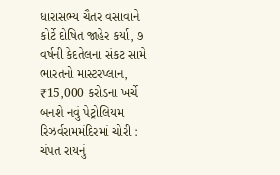ધારાસભ્ય ચૈતર વસાવાને કોર્ટે દોષિત જાહેર કર્યા, ૭ વર્ષની કેદતેલના સંકટ સામે ભારતનો માસ્ટરપ્લાન, ₹15,000 કરોડના ખર્ચે બનશે નવું પેટ્રોલિયમ રિઝર્વરામમંદિરમાં ચોરી : ચંપત રાયનું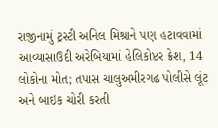રાજીનામું ટ્રસ્ટી અનિલ મિશ્રાને પણ હટાવવામાં આવ્યાસાઉદી અરેબિયામાં હેલિકોપ્ટર ક્રેશ, 14 લોકોના મોત; તપાસ ચાલુઅમીરગઢ પોલીસે લૂંટ અને બાઇક ચોરી કરતી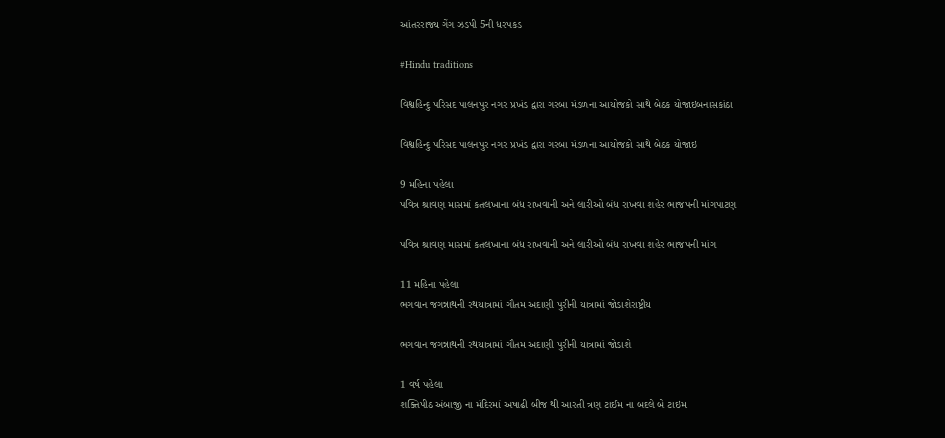આંતરરાજ્ય ગેંગ ઝડપી 5ની ધરપકડ

#Hindu traditions

વિશ્વહિન્દુ પરિસદ પાલનપુર નગર પ્રખંડ દ્વારા ગરબા મંડળના આયોજકો સાથે બેઠક યોજાઇબનાસકાંઠા

વિશ્વહિન્દુ પરિસદ પાલનપુર નગર પ્રખંડ દ્વારા ગરબા મંડળના આયોજકો સાથે બેઠક યોજાઇ

9 મહિના પહેલા
પવિત્ર શ્રાવણ માસમાં કતલખાના બંધ રાખવાની અને લારીઓ બંધ રાખવા શહેર ભાજપની માંગપાટણ

પવિત્ર શ્રાવણ માસમાં કતલખાના બંધ રાખવાની અને લારીઓ બંધ રાખવા શહેર ભાજપની માંગ

11 મહિના પહેલા
ભગવાન જગન્નાથની રથયાત્રામાં ગૌતમ અદાણી પુરીની યાત્રામાં જોડાશેરાષ્ટ્રીય

ભગવાન જગન્નાથની રથયાત્રામાં ગૌતમ અદાણી પુરીની યાત્રામાં જોડાશે

1 વર્ષ પહેલા
શક્તિપીઠ અંબાજી ના મંદિરમાં અષાઢી બીજ થી આરતી ત્રણ ટાઈમ ના બદલે બે ટાઇમ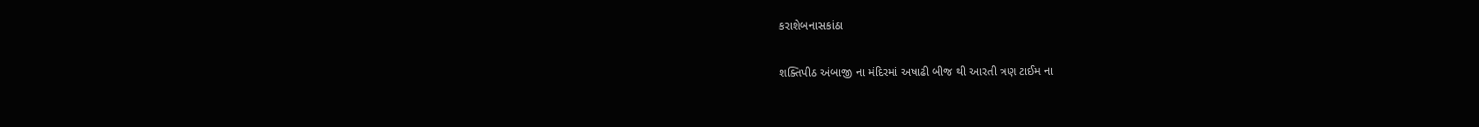કરાશેબનાસકાંઠા

શક્તિપીઠ અંબાજી ના મંદિરમાં અષાઢી બીજ થી આરતી ત્રણ ટાઈમ ના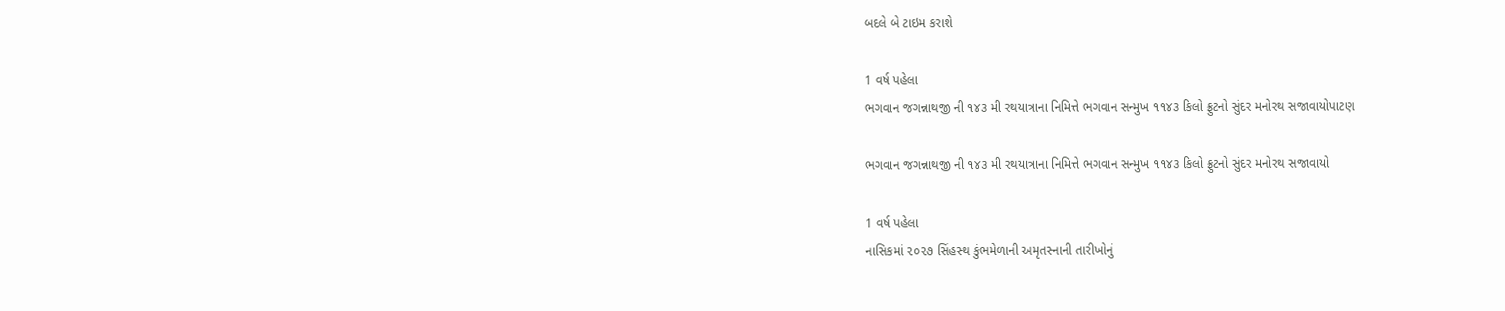બદલે બે ટાઇમ કરાશે

1 વર્ષ પહેલા
ભગવાન જગન્નાથજી ની ૧૪૩ મી રથયાત્રાના નિમિત્તે ભગવાન સન્મુખ ૧૧૪૩ કિલો ફ્રુટનો સુંદર મનોરથ સજાવાયોપાટણ

ભગવાન જગન્નાથજી ની ૧૪૩ મી રથયાત્રાના નિમિત્તે ભગવાન સન્મુખ ૧૧૪૩ કિલો ફ્રુટનો સુંદર મનોરથ સજાવાયો

1 વર્ષ પહેલા
નાસિકમાં ૨૦૨૭ સિંહસ્‍થ કુંભમેળાની અમૃતસ્‍નાની તારીખોનું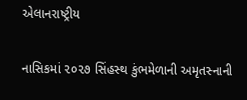એલાનરાષ્ટ્રીય

નાસિકમાં ૨૦૨૭ સિંહસ્‍થ કુંભમેળાની અમૃતસ્‍નાની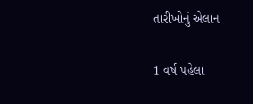તારીખોનું એલાન

1 વર્ષ પહેલા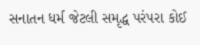સનાતન ધર્મ જેટલી સમૃદ્ધ પરંપરા કોઈ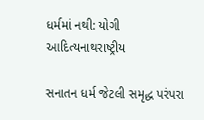ધર્મમાં નથી: યોગી આદિત્યનાથરાષ્ટ્રીય

સનાતન ધર્મ જેટલી સમૃદ્ધ પરંપરા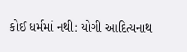કોઈ ધર્મમાં નથી: યોગી આદિત્યનાથ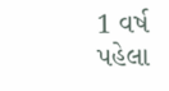1 વર્ષ પહેલા